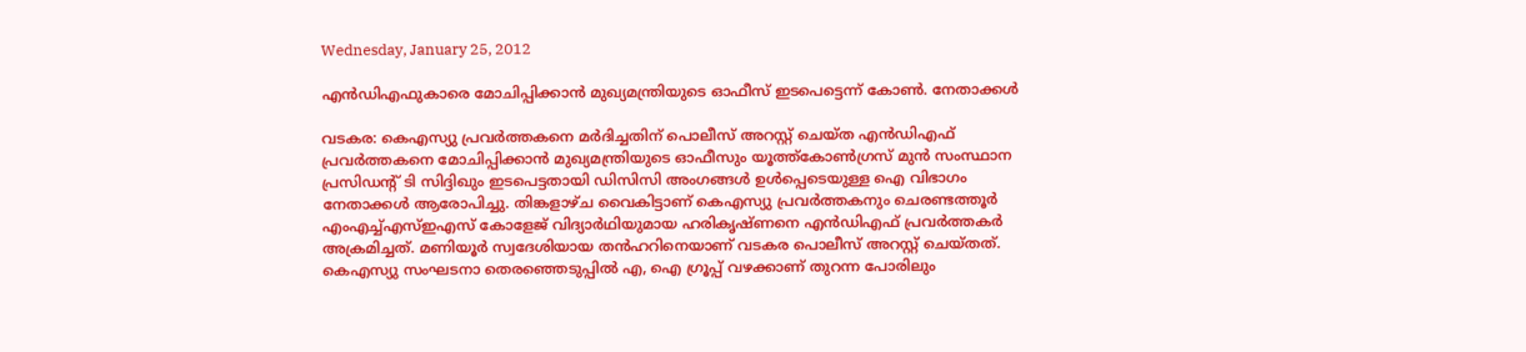Wednesday, January 25, 2012

എന്‍ഡിഎഫുകാരെ മോചിപ്പിക്കാന്‍ മുഖ്യമന്ത്രിയുടെ ഓഫീസ് ഇടപെട്ടെന്ന് കോണ്‍. നേതാക്കള്‍

വടകര: കെഎസ്യു പ്രവര്‍ത്തകനെ മര്‍ദിച്ചതിന് പൊലീസ് അറസ്റ്റ് ചെയ്ത എന്‍ഡിഎഫ് പ്രവര്‍ത്തകനെ മോചിപ്പിക്കാന്‍ മുഖ്യമന്ത്രിയുടെ ഓഫീസും യൂത്ത്കോണ്‍ഗ്രസ് മുന്‍ സംസ്ഥാന പ്രസിഡന്റ് ടി സിദ്ദിഖും ഇടപെട്ടതായി ഡിസിസി അംഗങ്ങള്‍ ഉള്‍പ്പെടെയുള്ള ഐ വിഭാഗം നേതാക്കള്‍ ആരോപിച്ചു. തിങ്കളാഴ്ച വൈകിട്ടാണ് കെഎസ്യു പ്രവര്‍ത്തകനും ചെരണ്ടത്തൂര്‍ എംഎച്ച്എസ്ഇഎസ് കോളേജ് വിദ്യാര്‍ഥിയുമായ ഹരികൃഷ്ണനെ എന്‍ഡിഎഫ് പ്രവര്‍ത്തകര്‍ അക്രമിച്ചത്. മണിയൂര്‍ സ്വദേശിയായ തന്‍ഹറിനെയാണ് വടകര പൊലീസ് അറസ്റ്റ് ചെയ്തത്. കെഎസ്യു സംഘടനാ തെരഞ്ഞെടുപ്പില്‍ എ, ഐ ഗ്രൂപ്പ് വഴക്കാണ് തുറന്ന പോരിലും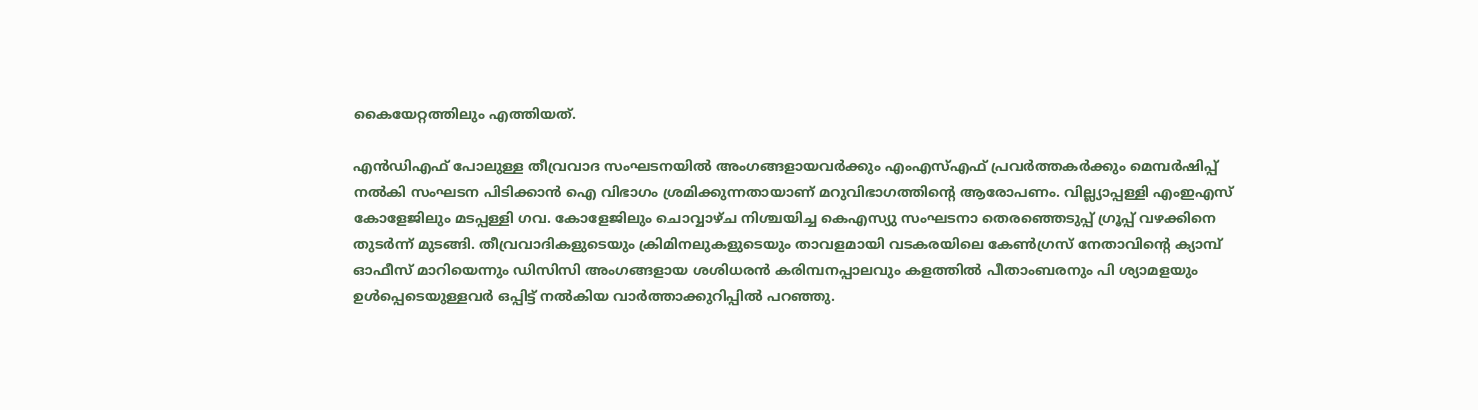കൈയേറ്റത്തിലും എത്തിയത്.

എന്‍ഡിഎഫ് പോലുള്ള തീവ്രവാദ സംഘടനയില്‍ അംഗങ്ങളായവര്‍ക്കും എംഎസ്എഫ് പ്രവര്‍ത്തകര്‍ക്കും മെമ്പര്‍ഷിപ്പ് നല്‍കി സംഘടന പിടിക്കാന്‍ ഐ വിഭാഗം ശ്രമിക്കുന്നതായാണ് മറുവിഭാഗത്തിന്റെ ആരോപണം. വില്ല്യാപ്പള്ളി എംഇഎസ് കോളേജിലും മടപ്പള്ളി ഗവ. കോളേജിലും ചൊവ്വാഴ്ച നിശ്ചയിച്ച കെഎസ്യു സംഘടനാ തെരഞ്ഞെടുപ്പ് ഗ്രൂപ്പ് വഴക്കിനെ തുടര്‍ന്ന് മുടങ്ങി. തീവ്രവാദികളുടെയും ക്രിമിനലുകളുടെയും താവളമായി വടകരയിലെ കേണ്‍ഗ്രസ് നേതാവിന്റെ ക്യാമ്പ് ഓഫീസ് മാറിയെന്നും ഡിസിസി അംഗങ്ങളായ ശശിധരന്‍ കരിമ്പനപ്പാലവും കളത്തില്‍ പീതാംബരനും പി ശ്യാമളയും ഉള്‍പ്പെടെയുള്ളവര്‍ ഒപ്പിട്ട് നല്‍കിയ വാര്‍ത്താക്കുറിപ്പില്‍ പറഞ്ഞു.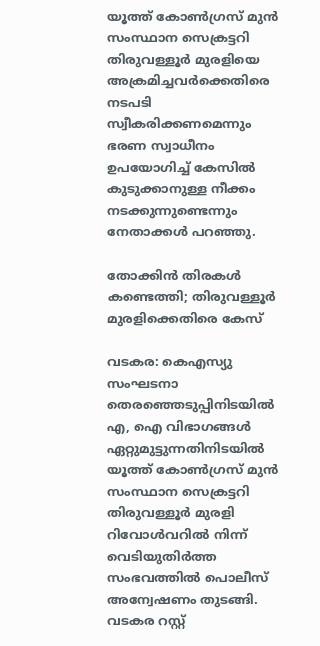യൂത്ത് കോണ്‍ഗ്രസ് മുന്‍ സംസ്ഥാന സെക്രട്ടറി തിരുവള്ളൂര്‍ മുരളിയെ അക്രമിച്ചവര്‍ക്കെതിരെ നടപടി സ്വീകരിക്കണമെന്നും ഭരണ സ്വാധീനം ഉപയോഗിച്ച് കേസില്‍ കുടുക്കാനുള്ള നീക്കം നടക്കുന്നുണ്ടെന്നും നേതാക്കള്‍ പറഞ്ഞു.

തോക്കിന്‍ തിരകള്‍ കണ്ടെത്തി; തിരുവള്ളൂര്‍ മുരളിക്കെതിരെ കേസ്

വടകര: കെഎസ്യു സംഘടനാ തെരഞ്ഞെടുപ്പിനിടയില്‍ എ, ഐ വിഭാഗങ്ങള്‍ ഏറ്റുമുട്ടുന്നതിനിടയില്‍ യൂത്ത് കോണ്‍ഗ്രസ് മുന്‍ സംസ്ഥാന സെക്രട്ടറി തിരുവള്ളൂര്‍ മുരളി റിവോള്‍വറില്‍ നിന്ന് വെടിയുതിര്‍ത്ത സംഭവത്തില്‍ പൊലീസ് അന്വേഷണം തുടങ്ങി. വടകര റസ്റ്റ്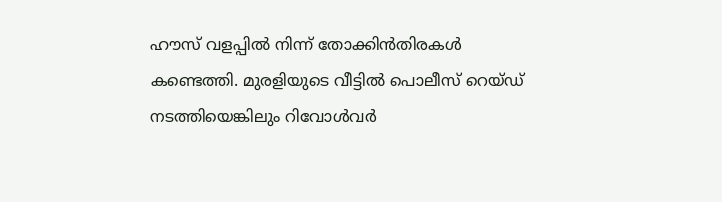ഹൗസ് വളപ്പില്‍ നിന്ന് തോക്കിന്‍തിരകള്‍ കണ്ടെത്തി. മുരളിയുടെ വീട്ടില്‍ പൊലീസ് റെയ്ഡ് നടത്തിയെങ്കിലും റിവോള്‍വര്‍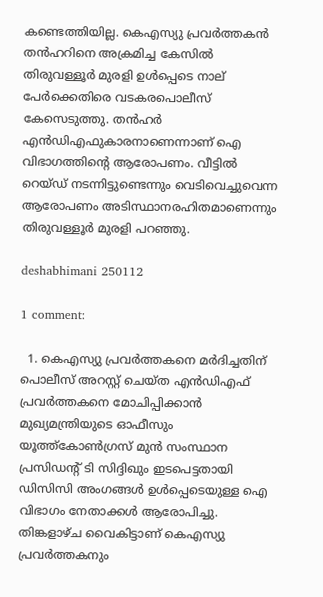കണ്ടെത്തിയില്ല. കെഎസ്യു പ്രവര്‍ത്തകന്‍ തന്‍ഹറിനെ അക്രമിച്ച കേസില്‍ തിരുവള്ളൂര്‍ മുരളി ഉള്‍പ്പെടെ നാല് പേര്‍ക്കെതിരെ വടകരപൊലീസ് കേസെടുത്തു. തന്‍ഹര്‍ എന്‍ഡിഎഫുകാരനാണെന്നാണ് ഐ വിഭാഗത്തിന്റെ ആരോപണം. വീട്ടില്‍ റെയ്ഡ് നടന്നിട്ടുണ്ടെന്നും വെടിവെച്ചുവെന്ന ആരോപണം അടിസ്ഥാനരഹിതമാണെന്നും തിരുവള്ളൂര്‍ മുരളി പറഞ്ഞു.

deshabhimani 250112

1 comment:

  1. കെഎസ്യു പ്രവര്‍ത്തകനെ മര്‍ദിച്ചതിന് പൊലീസ് അറസ്റ്റ് ചെയ്ത എന്‍ഡിഎഫ് പ്രവര്‍ത്തകനെ മോചിപ്പിക്കാന്‍ മുഖ്യമന്ത്രിയുടെ ഓഫീസും യൂത്ത്കോണ്‍ഗ്രസ് മുന്‍ സംസ്ഥാന പ്രസിഡന്റ് ടി സിദ്ദിഖും ഇടപെട്ടതായി ഡിസിസി അംഗങ്ങള്‍ ഉള്‍പ്പെടെയുള്ള ഐ വിഭാഗം നേതാക്കള്‍ ആരോപിച്ചു. തിങ്കളാഴ്ച വൈകിട്ടാണ് കെഎസ്യു പ്രവര്‍ത്തകനും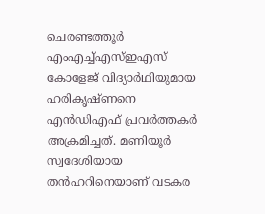ചെരണ്ടത്തൂര്‍ എംഎച്ച്എസ്ഇഎസ് കോളേജ് വിദ്യാര്‍ഥിയുമായ ഹരികൃഷ്ണനെ എന്‍ഡിഎഫ് പ്രവര്‍ത്തകര്‍ അക്രമിച്ചത്. മണിയൂര്‍ സ്വദേശിയായ തന്‍ഹറിനെയാണ് വടകര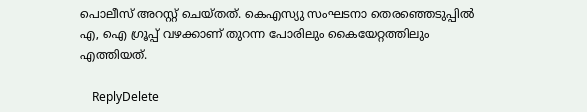പൊലീസ് അറസ്റ്റ് ചെയ്തത്. കെഎസ്യു സംഘടനാ തെരഞ്ഞെടുപ്പില്‍ എ, ഐ ഗ്രൂപ്പ് വഴക്കാണ് തുറന്ന പോരിലും കൈയേറ്റത്തിലും എത്തിയത്.

    ReplyDelete